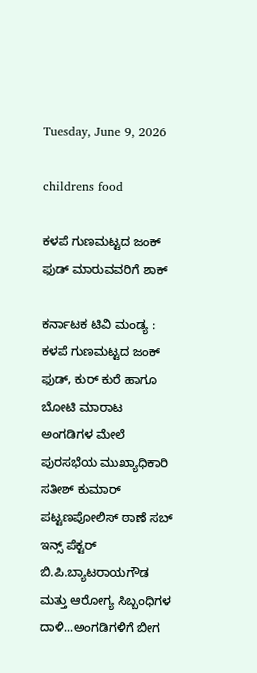Tuesday, June 9, 2026

childrens food

ಕಳಪೆ ಗುಣಮಟ್ಟದ ಜಂಕ್ ಫುಡ್ ಮಾರುವವರಿಗೆ ಶಾಕ್

ಕರ್ನಾಟಕ ಟಿವಿ ಮಂಡ್ಯ : ಕಳಪೆ ಗುಣಮಟ್ಟದ ಜಂಕ್ ಫುಡ್, ಕುರ್ ಕುರೆ ಹಾಗೂ ಬೋಟಿ ಮಾರಾಟ ಅಂಗಡಿಗಳ ಮೇಲೆ ಪುರಸಭೆಯ ಮುಖ್ಯಾಧಿಕಾರಿ ಸತೀಶ್ ಕುಮಾರ್ ಪಟ್ಟಣಪೋಲಿಸ್ ಠಾಣೆ ಸಬ್ ಇನ್ಸ್ ಪೆಕ್ಟರ್ ಬಿ.ಪಿ.ಬ್ಯಾಟರಾಯಗೌಡ ಮತ್ತು ಆರೋಗ್ಯ ಸಿಬ್ಬಂಧಿಗಳ ದಾಳಿ...ಅಂಗಡಿಗಳಿಗೆ ಬೀಗ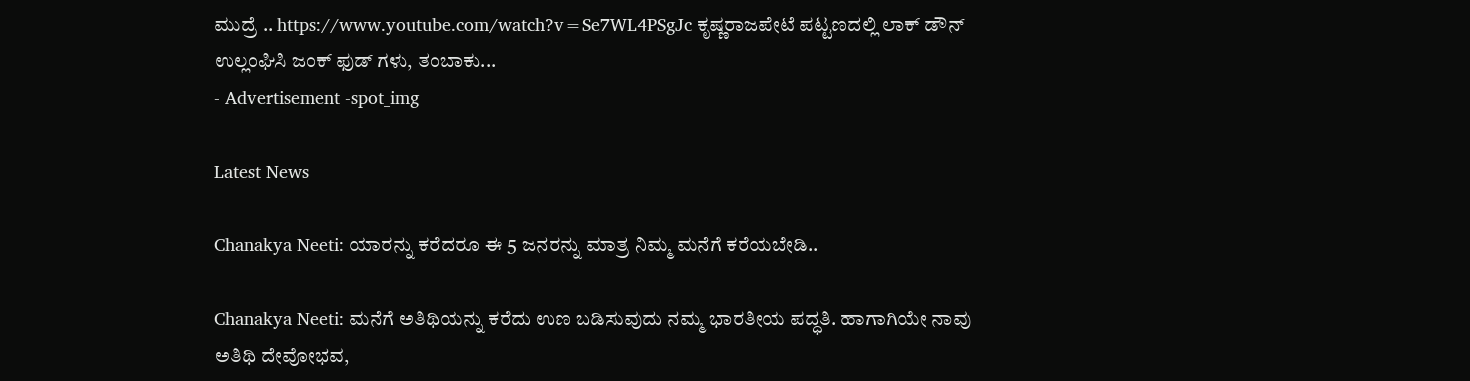ಮುದ್ರೆ .. https://www.youtube.com/watch?v=Se7WL4PSgJc ಕೃಷ್ಣರಾಜಪೇಟೆ ಪಟ್ಟಣದಲ್ಲಿ ಲಾಕ್ ಡೌನ್ ಉಲ್ಲಂಘಿಸಿ ಜಂಕ್ ಫುಡ್ ಗಳು, ತಂಬಾಕು...
- Advertisement -spot_img

Latest News

Chanakya Neeti: ಯಾರನ್ನು ಕರೆದರೂ ಈ 5 ಜನರನ್ನು ಮಾತ್ರ ನಿಮ್ಮ ಮನೆಗೆ ಕರೆಯಬೇಡಿ..

Chanakya Neeti: ಮನೆಗೆ ಅತಿಥಿಯನ್ನು ಕರೆದು ಉಣ ಬಡಿಸುವುದು ನಮ್ಮ ಭಾರತೀಯ ಪದ್ಧತಿ. ಹಾಗಾಗಿಯೇ ನಾವು ಅತಿಥಿ ದೇವೋಭವ,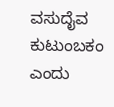ವಸುದೈವ ಕುಟುಂಬಕಂ ಎಂದು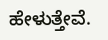ಹೇಳುತ್ತೇವೆ.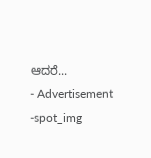ಆದರೆ...
- Advertisement -spot_img